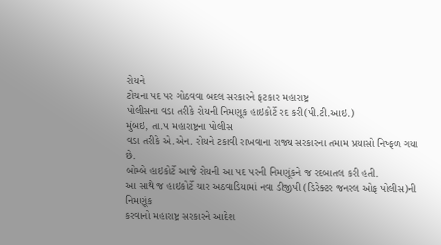રોયને
ટોચના પદ પર ગોઠવવા બદલ સરકારને ફટકાર મહારાષ્ટ્ર
પોલીસના વડા તરીકે રોયની નિમણૂક હાઇકોર્ટે રદ કરી(પી.ટી.આઇ.)
મુંબઇ, તા.૫ મહારાષ્ટ્રના પોલીસ
વડા તરીકે એ.એન. રોયને ટકાવી રાખવાના રાજ્ય સરકારના તમામ પ્રયાસો નિષ્ફળ ગયા છે.
બોમ્બે હાઇકોર્ટે આજે રોયની આ પદ પરની નિમણૂંકને જ રદબાતલ કરી હતી.
આ સાથે જ હાઇકોર્ટે ચાર અઠવાડિયામાં નવા ડીજીપી (ડિરેક્ટર જનરલ ઓફ પોલીસ)ની નિમણૂંક
કરવાનો મહારાષ્ટ્ર સરકારને આદેશ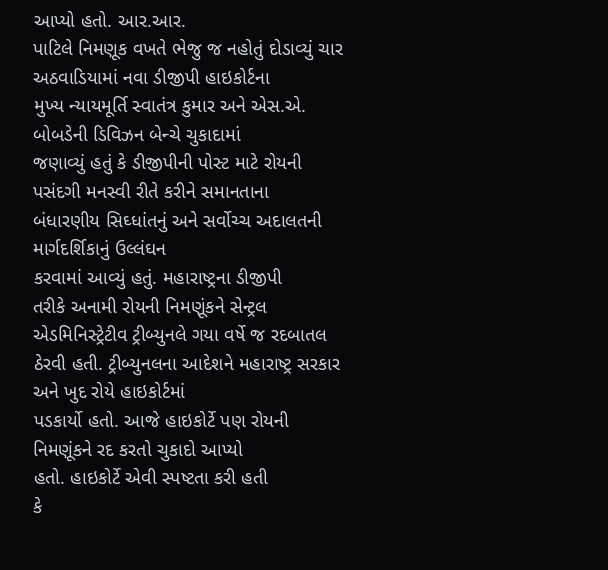આપ્યો હતો. આર.આર.
પાટિલે નિમણૂક વખતે ભેજુ જ નહોતું દોડાવ્યું ચાર અઠવાડિયામાં નવા ડીજીપી હાઇકોર્ટના
મુખ્ય ન્યાયમૂર્તિ સ્વાતંત્ર કુમાર અને એસ.એ. બોબડેની ડિવિઝન બેન્ચે ચુકાદામાં
જણાવ્યું હતું કે ડીજીપીની પોસ્ટ માટે રોયની પસંદગી મનસ્વી રીતે કરીને સમાનતાના
બંધારણીય સિઘ્ધાંતનું અને સર્વોચ્ચ અદાલતની માર્ગદર્શિકાનું ઉલ્લંઘન
કરવામાં આવ્યું હતું. મહારાષ્ટ્રના ડીજીપી
તરીકે અનામી રોયની નિમણૂંકને સેન્ટ્રલ એડમિનિસ્ટ્રેટીવ ટ્રીબ્યુનલે ગયા વર્ષે જ રદબાતલ
ઠેરવી હતી. ટ્રીબ્યુનલના આદેશને મહારાષ્ટ્ર સરકાર અને ખુદ રોયે હાઇકોર્ટમાં
પડકાર્યો હતો. આજે હાઇકોર્ટે પણ રોયની નિમણૂંકને રદ કરતો ચુકાદો આપ્યો
હતો. હાઇકોર્ટે એવી સ્પષ્ટતા કરી હતી
કે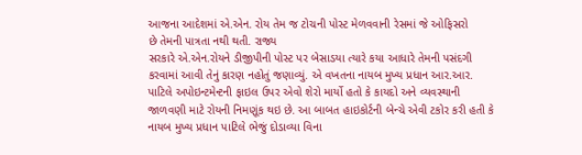આજના આદેશમાં એ.એન. રોય તેમ જ ટોચની પોસ્ટ મેળવવાની રેસમાં જે ઓફિસરો
છે તેમની પાત્રતા નથી થતી. રાજ્ય
સરકારે એ.એન.રોયને ડીજીપીની પોસ્ટ પર બેસાડયા ત્યારે કયા આધારે તેમની પસંદગી
કરવામાં આવી તેનું કારણ નહોતું જણાવ્યું. એ વખતના નાયબ મુખ્ય પ્રધાન આર.આર.
પાટિલે અપોઇન્ટમેન્ટની ફાઇલ ઉપર એવો શેરો માર્યો હતો કે કાયદો અને વ્યવસ્થાની
જાળવણી માટે રોયની નિમણૂંક થઇ છે. આ બાબત હાઇકોર્ટની બેન્ચે એવી ટકોર કરી હતી કે
નાયબ મુખ્ય પ્રધાન પાટિલે ભેજું દોડાવ્યા વિના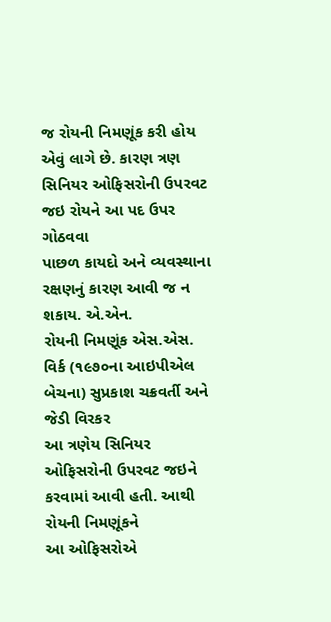જ રોયની નિમણૂંક કરી હોય
એવું લાગે છે. કારણ ત્રણ સિનિયર ઓફિસરોની ઉપરવટ જઇ રોયને આ પદ ઉપર ગોઠવવા
પાછળ કાયદો અને વ્યવસ્થાના રક્ષણનું કારણ આવી જ ન શકાય. એ.એન.
રોયની નિમણૂંક એસ.એસ. વિર્ક (૧૯૭૦ના આઇપીએલ બેચના) સુપ્રકાશ ચક્રવર્તી અને જેડી વિરકર
આ ત્રણેય સિનિયર ઓફિસરોની ઉપરવટ જઇને કરવામાં આવી હતી. આથી રોયની નિમણૂંકને
આ ઓફિસરોએ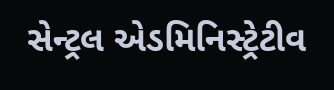સેન્ટ્રલ એડમિનિસ્ટ્રેટીવ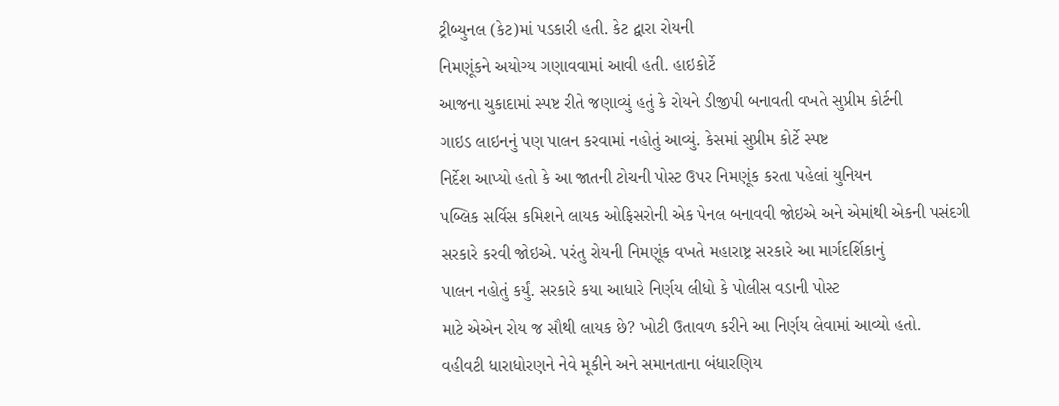ટ્રીબ્યુનલ (કેટ)માં પડકારી હતી. કેટ દ્વારા રોયની
નિમણૂંકને અયોગ્ય ગણાવવામાં આવી હતી. હાઇકોર્ટે
આજના ચુકાદામાં સ્પષ્ટ રીતે જણાવ્યું હતું કે રોયને ડીજીપી બનાવતી વખતે સુપ્રીમ કોર્ટની
ગાઇડ લાઇનનું પણ પાલન કરવામાં નહોતું આવ્યું. કેસમાં સુપ્રીમ કોર્ટે સ્પષ્ટ
નિર્દેશ આપ્યો હતો કે આ જાતની ટોચની પોસ્ટ ઉપર નિમણૂંક કરતા પહેલાં યુનિયન
પબ્લિક સર્વિસ કમિશને લાયક ઓફિસરોની એક પેનલ બનાવવી જોઇએ અને એમાંથી એકની પસંદગી
સરકારે કરવી જોઇએ. પરંતુ રોયની નિમણૂંક વખતે મહારાષ્ટ્ર સરકારે આ માર્ગદર્શિકાનું
પાલન નહોતું કર્યું. સરકારે કયા આધારે નિર્ણય લીધો કે પોલીસ વડાની પોસ્ટ
માટે એએન રોય જ સૌથી લાયક છે? ખોટી ઉતાવળ કરીને આ નિર્ણય લેવામાં આવ્યો હતો.
વહીવટી ધારાધોરણને નેવે મૂકીને અને સમાનતાના બંધારણિય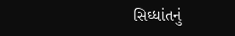સિઘ્ધાંતનું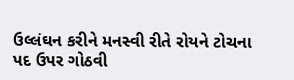ઉલ્લંઘન કરીને મનસ્વી રીતે રોયને ટોચના પદ ઉપર ગોઠવી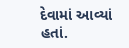દેવામાં આવ્યાં હતાં.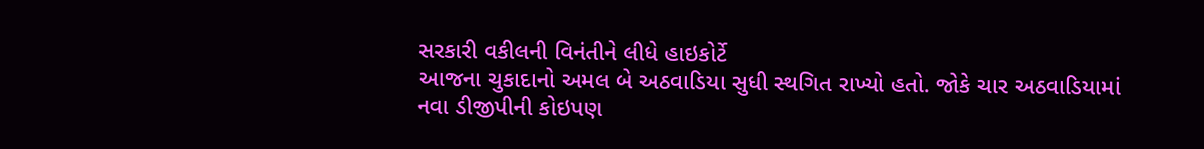સરકારી વકીલની વિનંતીને લીધે હાઇકોર્ટે
આજના ચુકાદાનો અમલ બે અઠવાડિયા સુધી સ્થગિત રાખ્યો હતો. જોકે ચાર અઠવાડિયામાં
નવા ડીજીપીની કોઇપણ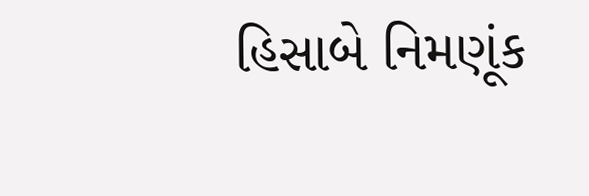હિસાબે નિમણૂંક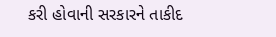કરી હોવાની સરકારને તાકીદ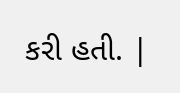કરી હતી. |